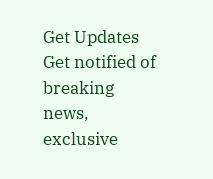Get Updates
Get notified of breaking news, exclusive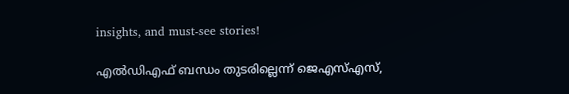insights, and must-see stories!

എല്‍ഡിഎഫ് ബന്ധം തുടരില്ലെന്ന് ജെഎസ്എസ്,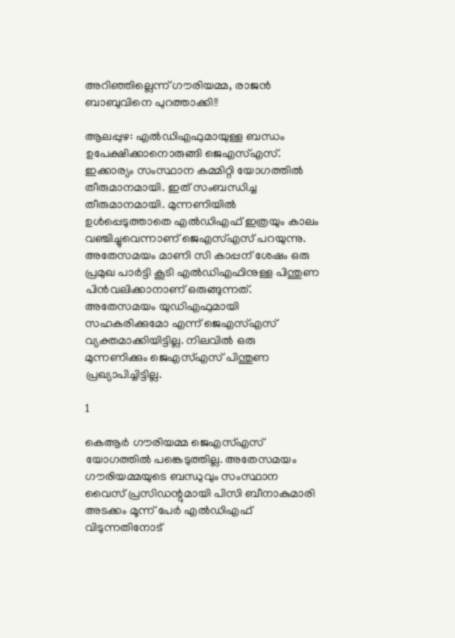അറിഞ്ഞില്ലെന്ന് ഗൗരിയമ്മ, രാജന്‍ ബാബുവിനെ പുറത്താക്കി!!

ആലപ്പുഴ: എല്‍ഡിഎഫുമായുള്ള ബന്ധം ഉപേക്ഷിക്കാനൊരുങ്ങി ജെഎസ്എസ്. ഇക്കാര്യം സംസ്ഥാന കമ്മിറ്റി യോഗത്തില്‍ തീരുമാനമായി. ഇത് സംബന്ധിച്ച തീരുമാനമായി. മുന്നണിയില്‍ ഉള്‍പ്പെടുത്താതെ എല്‍ഡിഎഫ് ഇത്രയും കാലം വഞ്ചിച്ചുവെന്നാണ് ജെഎസ്എസ് പറയുന്നു. അതേസമയം മാണി സി കാപ്പന് ശേഷം ഒരു പ്രമുഖ പാര്‍ട്ടി കൂടി എല്‍ഡിഎഫിനുള്ള പിന്തുണ പിന്‍വലിക്കാനാണ് ഒരുങ്ങുന്നത്. അതേസമയം യുഡിഎഫുമായി സഹകരിക്കുമോ എന്ന് ജെഎസ്എസ് വ്യക്തമാക്കിയിട്ടില്ല. നിലവില്‍ ഒരു മുന്നണിക്കും ജെഎസ്എസ് പിന്തുണ പ്രഖ്യാപിച്ചിട്ടില്ല.

1

കെആര്‍ ഗൗരിയമ്മ ജെഎസ്എസ് യോഗത്തില്‍ പങ്കെടുത്തില്ല. അതേസമയം ഗൗരിയമ്മയുടെ ബന്ധുവും സംസ്ഥാന വൈസ് പ്രസിഡന്റുമായി പിസി ബീനാകുമാരി അടക്കം മൂന്ന് പേര്‍ എല്‍ഡിഎഫ് വിടുന്നതിനോട്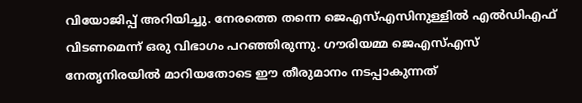വിയോജിപ്പ് അറിയിച്ചു. നേരത്തെ തന്നെ ജെഎസ്എസിനുള്ളില്‍ എല്‍ഡിഎഫ് വിടണമെന്ന് ഒരു വിഭാഗം പറഞ്ഞിരുന്നു. ഗൗരിയമ്മ ജെഎസ്എസ് നേതൃനിരയില്‍ മാറിയതോടെ ഈ തീരുമാനം നടപ്പാകുന്നത്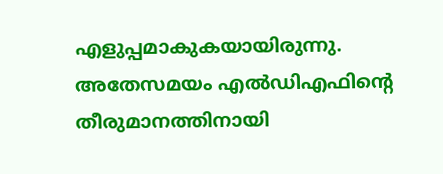എളുപ്പമാകുകയായിരുന്നു. അതേസമയം എല്‍ഡിഎഫിന്റെ തീരുമാനത്തിനായി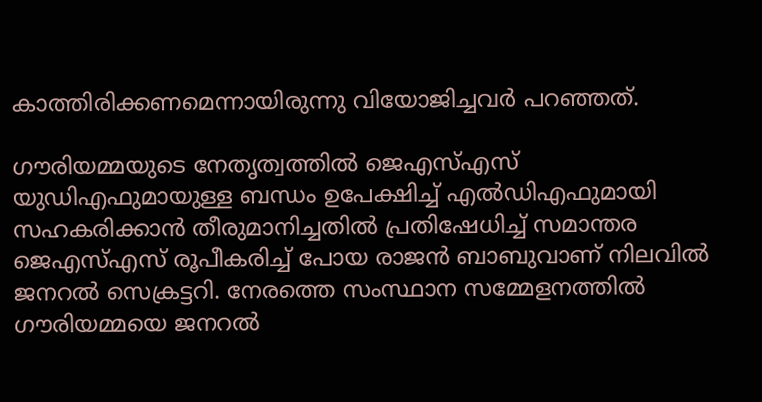കാത്തിരിക്കണമെന്നായിരുന്നു വിയോജിച്ചവര്‍ പറഞ്ഞത്.

ഗൗരിയമ്മയുടെ നേതൃത്വത്തില്‍ ജെഎസ്എസ് യുഡിഎഫുമായുള്ള ബന്ധം ഉപേക്ഷിച്ച് എല്‍ഡിഎഫുമായി സഹകരിക്കാന്‍ തീരുമാനിച്ചതില്‍ പ്രതിഷേധിച്ച് സമാന്തര ജെഎസ്എസ് രൂപീകരിച്ച് പോയ രാജന്‍ ബാബുവാണ് നിലവില്‍ ജനറല്‍ സെക്രട്ടറി. നേരത്തെ സംസ്ഥാന സമ്മേളനത്തില്‍ ഗൗരിയമ്മയെ ജനറല്‍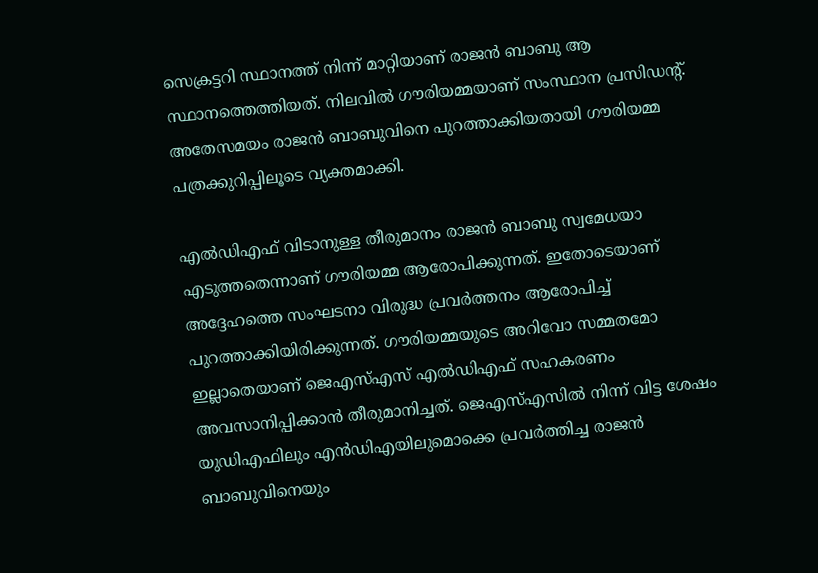സെക്രട്ടറി സ്ഥാനത്ത് നിന്ന് മാറ്റിയാണ് രാജന്‍ ബാബു ആ സ്ഥാനത്തെത്തിയത്. നിലവില്‍ ഗൗരിയമ്മയാണ് സംസ്ഥാന പ്രസിഡന്റ്. അതേസമയം രാജന്‍ ബാബുവിനെ പുറത്താക്കിയതായി ഗൗരിയമ്മ പത്രക്കുറിപ്പിലൂടെ വ്യക്തമാക്കി.

എല്‍ഡിഎഫ് വിടാനുള്ള തീരുമാനം രാജന്‍ ബാബു സ്വമേധയാ എടുത്തതെന്നാണ് ഗൗരിയമ്മ ആരോപിക്കുന്നത്. ഇതോടെയാണ് അദ്ദേഹത്തെ സംഘടനാ വിരുദ്ധ പ്രവര്‍ത്തനം ആരോപിച്ച് പുറത്താക്കിയിരിക്കുന്നത്. ഗൗരിയമ്മയുടെ അറിവോ സമ്മതമോ ഇല്ലാതെയാണ് ജെഎസ്എസ് എല്‍ഡിഎഫ് സഹകരണം അവസാനിപ്പിക്കാന്‍ തീരുമാനിച്ചത്. ജെഎസ്എസില്‍ നിന്ന് വിട്ട ശേഷം യുഡിഎഫിലും എന്‍ഡിഎയിലുമൊക്കെ പ്രവര്‍ത്തിച്ച രാജന്‍ ബാബുവിനെയും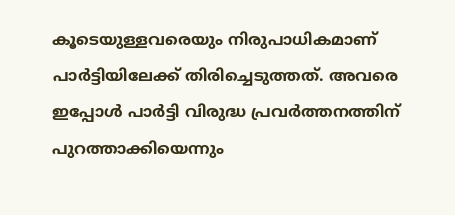കൂടെയുള്ളവരെയും നിരുപാധികമാണ് പാര്‍ട്ടിയിലേക്ക് തിരിച്ചെടുത്തത്. അവരെ ഇപ്പോള്‍ പാര്‍ട്ടി വിരുദ്ധ പ്രവര്‍ത്തനത്തിന് പുറത്താക്കിയെന്നും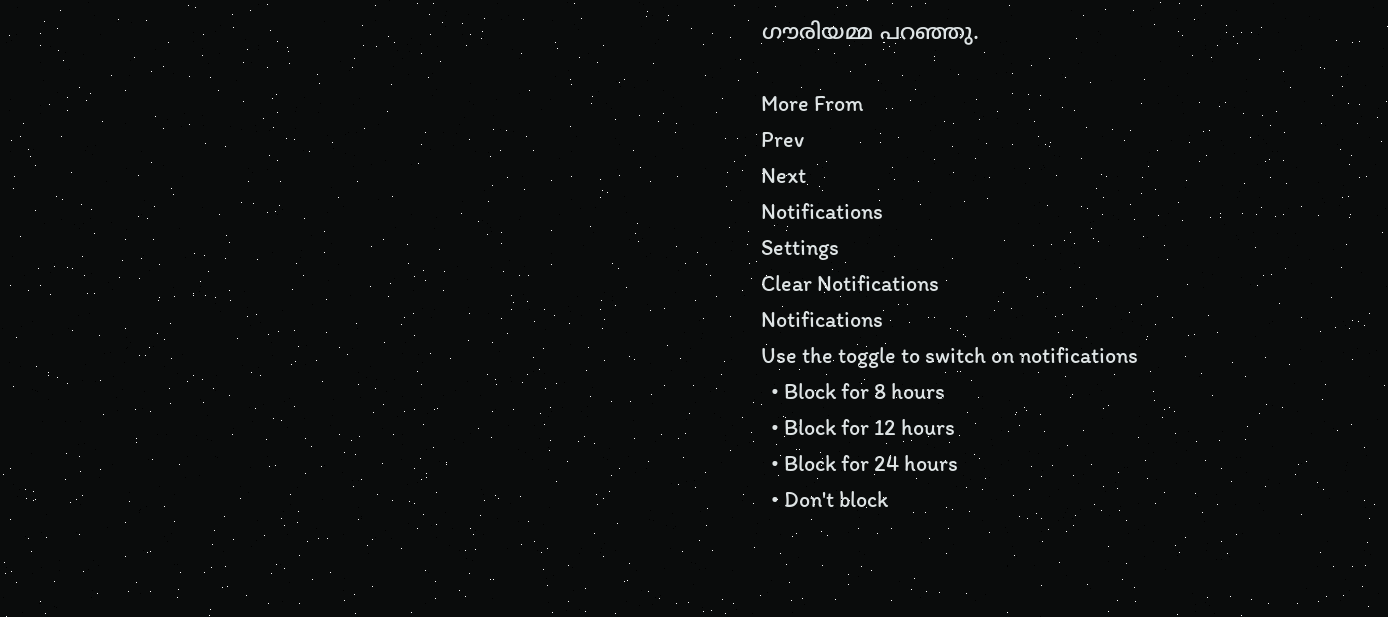ഗൗരിയമ്മ പറഞ്ഞു.

More From
Prev
Next
Notifications
Settings
Clear Notifications
Notifications
Use the toggle to switch on notifications
  • Block for 8 hours
  • Block for 12 hours
  • Block for 24 hours
  • Don't block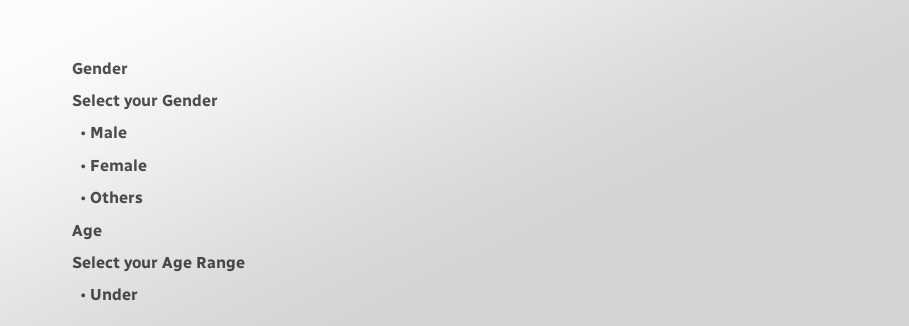Gender
Select your Gender
  • Male
  • Female
  • Others
Age
Select your Age Range
  • Under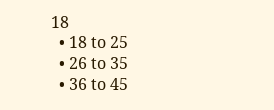18
  • 18 to 25
  • 26 to 35
  • 36 to 45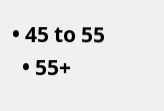• 45 to 55
  • 55+